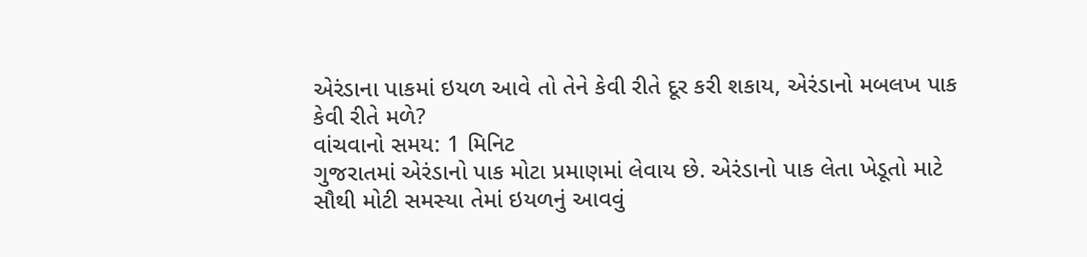એરંડાના પાકમાં ઇયળ આવે તો તેને કેવી રીતે દૂર કરી શકાય, એરંડાનો મબલખ પાક કેવી રીતે મળે?
વાંચવાનો સમય: 1 મિનિટ
ગુજરાતમાં એરંડાનો પાક મોટા પ્રમાણમાં લેવાય છે. એરંડાનો પાક લેતા ખેડૂતો માટે સૌથી મોટી સમસ્યા તેમાં ઇયળનું આવવું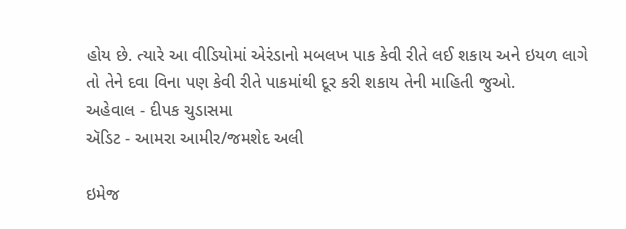હોય છે. ત્યારે આ વીડિયોમાં એરંડાનો મબલખ પાક કેવી રીતે લઈ શકાય અને ઇયળ લાગે તો તેને દવા વિના પણ કેવી રીતે પાકમાંથી દૂર કરી શકાય તેની માહિતી જુઓ.
અહેવાલ - દીપક ચુડાસમા
ઍડિટ - આમરા આમીર/જમશેદ અલી

ઇમેજ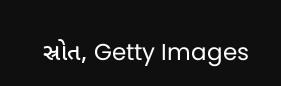સ્રોત, Getty Images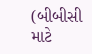(બીબીસી માટે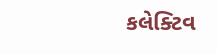કલેક્ટિવ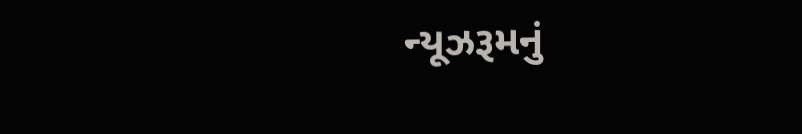ન્યૂઝરૂમનું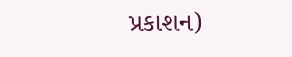પ્રકાશન)